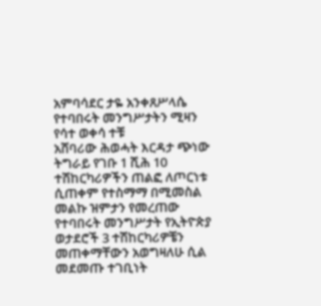አምባሳደር ታዬ አንቀጸሥላሴ የተባበሩት መንግሥታትን ሚዛን የሳተ ወቀሳ ተቹ
አሸባሪው ሕወሓት እርዳታ ጭነው ትግራይ የገቡ 1 ሺሕ 10 ተሽከርካሪዎችን ጠልፎ ለጦርነቱ ሲጠቀም የተስማማ በሚመስል መልኩ ዝምታን የመረጠው የተባበሩት መንግሥታት የኢትዮጵያ ወታደሮች 3 ተሽከርካሪዎቼን መጠቀማቸውን አወግዛለሁ ሲል መደመጡ ተገቢነት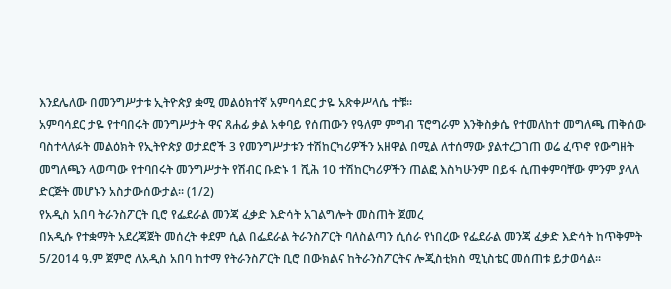እንደሌለው በመንግሥታቱ ኢትዮጵያ ቋሚ መልዕክተኛ አምባሳደር ታዬ አጽቀሥላሴ ተቹ፡፡
አምባሳደር ታዬ የተባበሩት መንግሥታት ዋና ጸሐፊ ቃል አቀባይ የሰጠውን የዓለም ምግብ ፕሮግራም እንቅስቃሴ የተመለከተ መግለጫ ጠቅሰው ባስተላለፉት መልዕክት የኢትዮጵያ ወታደሮች 3 የመንግሥታቱን ተሽከርካሪዎችን አዘዋል በሚል ለተሰማው ያልተረጋገጠ ወሬ ፈጥኖ የውግዘት መግለጫን ላወጣው የተባበሩት መንግሥታት የሽብር ቡድኑ 1 ሺሕ 10 ተሽከርካሪዎችን ጠልፎ እስካሁንም በይፋ ሲጠቀምባቸው ምንም ያላለ ድርጅት መሆኑን አስታውሰውታል፡፡ (1/2)
የአዲስ አበባ ትራንስፖርት ቢሮ የፌደራል መንጃ ፈቃድ እድሳት አገልግሎት መስጠት ጀመረ
በአዲሱ የተቋማት አደረጃጀት መሰረት ቀደም ሲል በፌደራል ትራንስፖርት ባለስልጣን ሲሰራ የነበረው የፌደራል መንጃ ፈቃድ እድሳት ከጥቅምት 5/2014 ዓ.ም ጀምሮ ለአዲስ አበባ ከተማ የትራንስፖርት ቢሮ በውክልና ከትራንስፖርትና ሎጂስቲክስ ሚኒስቴር መሰጠቱ ይታወሳል፡፡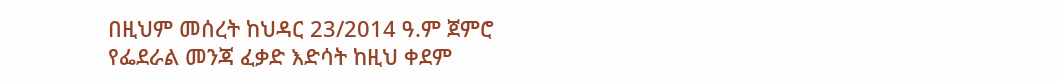በዚህም መሰረት ከህዳር 23/2014 ዓ.ም ጀምሮ የፌደራል መንጃ ፈቃድ እድሳት ከዚህ ቀደም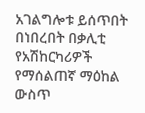አገልግሎቱ ይሰጥበት በነበረበት በቃሊቲ የአሽከርካሪዎች የማሰልጠኛ ማዕከል ውስጥ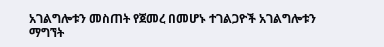አገልግሎቱን መስጠት የጀመረ በመሆኑ ተገልጋዮች አገልግሎቱን ማግኘት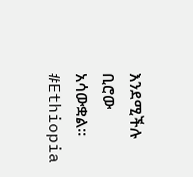እንደሚችሉ ቢሮው አሳውቋል፡፡ #Ethiopia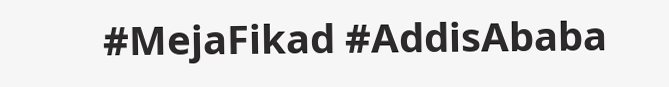#MejaFikad #AddisAbaba